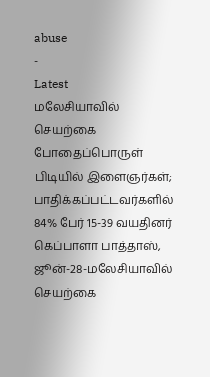abuse
-
Latest
மலேசியாவில் செயற்கை போதைப்பொருள் பிடியில் இளைஞர்கள்; பாதிக்கப்பட்டவர்களில் 84% பேர் 15-39 வயதினர்
கெப்பாளா பாத்தாஸ், ஜூன்-28-மலேசியாவில் செயற்கை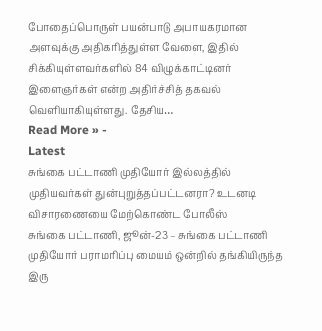போதைப்பொருள் பயன்பாடு அபாயகரமான அளவுக்கு அதிகரித்துள்ள வேளை, இதில் சிக்கியுள்ளவர்களில் 84 விழுக்காட்டினர் இளைஞர்கள் என்ற அதிர்ச்சித் தகவல் வெளியாகியுள்ளது. தேசிய…
Read More » -
Latest
சுங்கை பட்டாணி முதியோர் இல்லத்தில் முதியவர்கள் துன்புறுத்தப்பட்டனரா? உடனடி விசாரணையை மேற்கொண்ட போலீஸ்
சுங்கை பட்டாணி, ஜூன்-23 – சுங்கை பட்டாணி முதியோர் பராமரிப்பு மையம் ஒன்றில் தங்கியிருந்த இரு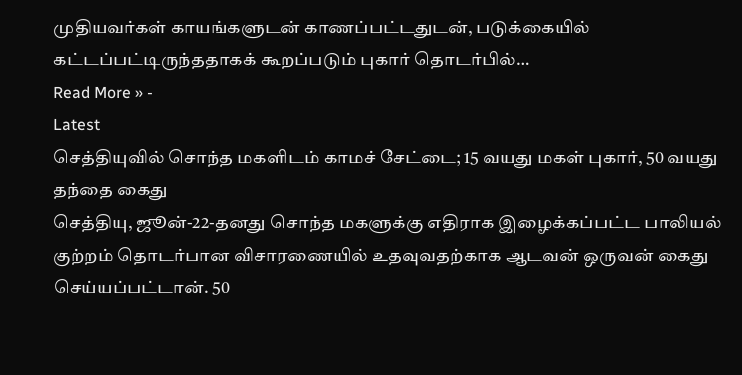முதியவர்கள் காயங்களுடன் காணப்பட்டதுடன், படுக்கையில் கட்டப்பட்டிருந்ததாகக் கூறப்படும் புகார் தொடர்பில்…
Read More » -
Latest
செத்தியுவில் சொந்த மகளிடம் காமச் சேட்டை; 15 வயது மகள் புகார், 50 வயது தந்தை கைது
செத்தியு, ஜூன்-22-தனது சொந்த மகளுக்கு எதிராக இழைக்கப்பட்ட பாலியல் குற்றம் தொடர்பான விசாரணையில் உதவுவதற்காக ஆடவன் ஒருவன் கைது செய்யப்பட்டான். 50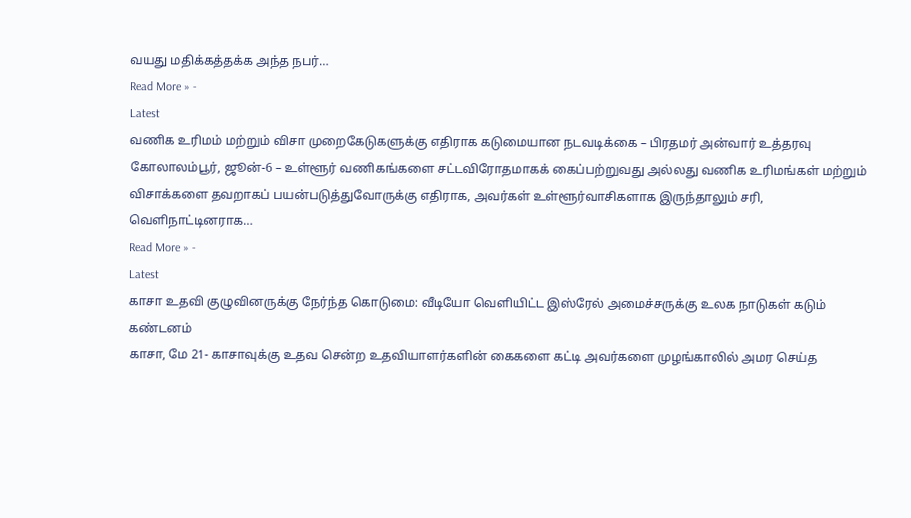வயது மதிக்கத்தக்க அந்த நபர்…
Read More » -
Latest
வணிக உரிமம் மற்றும் விசா முறைகேடுகளுக்கு எதிராக கடுமையான நடவடிக்கை – பிரதமர் அன்வார் உத்தரவு
கோலாலம்பூர், ஜூன்-6 – உள்ளூர் வணிகங்களை சட்டவிரோதமாகக் கைப்பற்றுவது அல்லது வணிக உரிமங்கள் மற்றும் விசாக்களை தவறாகப் பயன்படுத்துவோருக்கு எதிராக, அவர்கள் உள்ளூர்வாசிகளாக இருந்தாலும் சரி, வெளிநாட்டினராக…
Read More » -
Latest
காசா உதவி குழுவினருக்கு நேர்ந்த கொடுமை: வீடியோ வெளியிட்ட இஸ்ரேல் அமைச்சருக்கு உலக நாடுகள் கடும் கண்டனம்
காசா, மே 21- காசாவுக்கு உதவ சென்ற உதவியாளர்களின் கைகளை கட்டி அவர்களை முழங்காலில் அமர செய்த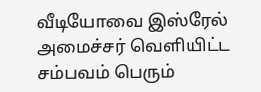வீடியோவை இஸ்ரேல் அமைச்சர் வெளியிட்ட சம்பவம் பெரும்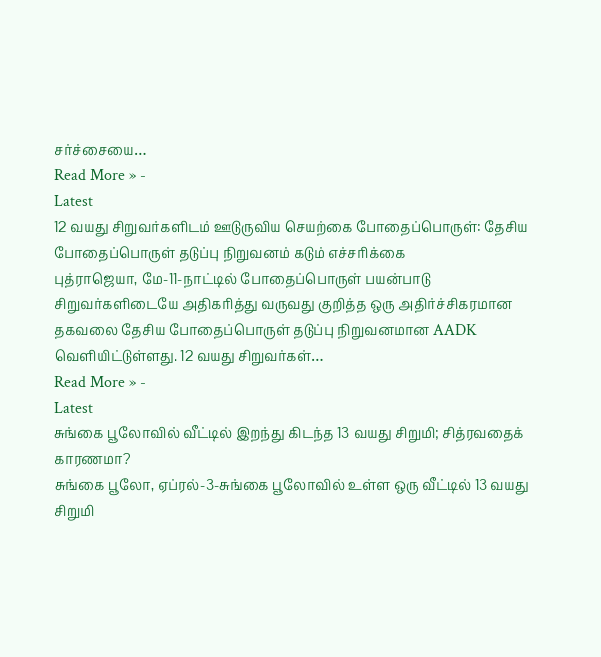சர்ச்சையை…
Read More » -
Latest
12 வயது சிறுவர்களிடம் ஊடுருவிய செயற்கை போதைப்பொருள்: தேசிய போதைப்பொருள் தடுப்பு நிறுவனம் கடும் எச்சரிக்கை
புத்ராஜெயா, மே-11-நாட்டில் போதைப்பொருள் பயன்பாடு சிறுவர்களிடையே அதிகரித்து வருவது குறித்த ஒரு அதிர்ச்சிகரமான தகவலை தேசிய போதைப்பொருள் தடுப்பு நிறுவனமான AADK வெளியிட்டுள்ளது. 12 வயது சிறுவர்கள்…
Read More » -
Latest
சுங்கை பூலோவில் வீட்டில் இறந்து கிடந்த 13 வயது சிறுமி; சித்ரவதைக் காரணமா?
சுங்கை பூலோ, ஏப்ரல்-3-சுங்கை பூலோவில் உள்ள ஒரு வீட்டில் 13 வயது சிறுமி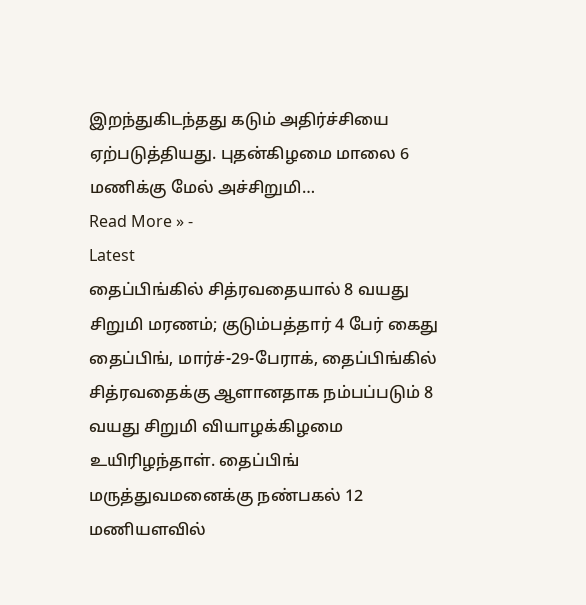இறந்துகிடந்தது கடும் அதிர்ச்சியை ஏற்படுத்தியது. புதன்கிழமை மாலை 6 மணிக்கு மேல் அச்சிறுமி…
Read More » -
Latest
தைப்பிங்கில் சித்ரவதையால் 8 வயது சிறுமி மரணம்; குடும்பத்தார் 4 பேர் கைது
தைப்பிங், மார்ச்-29-பேராக், தைப்பிங்கில் சித்ரவதைக்கு ஆளானதாக நம்பப்படும் 8 வயது சிறுமி வியாழக்கிழமை உயிரிழந்தாள். தைப்பிங் மருத்துவமனைக்கு நண்பகல் 12 மணியளவில்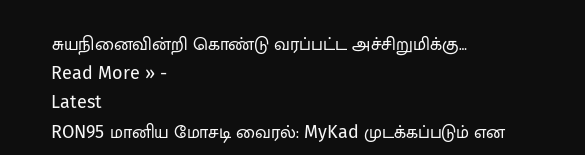சுயநினைவின்றி கொண்டு வரப்பட்ட அச்சிறுமிக்கு…
Read More » -
Latest
RON95 மானிய மோசடி வைரல்: MyKad முடக்கப்படும் என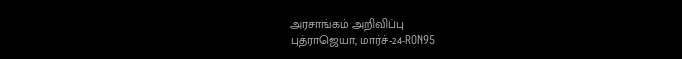அரசாங்கம் அறிவிப்பு
புத்ராஜெயா, மார்ச்-24-RON95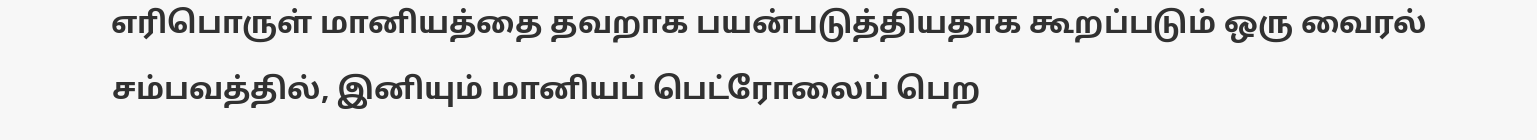எரிபொருள் மானியத்தை தவறாக பயன்படுத்தியதாக கூறப்படும் ஒரு வைரல் சம்பவத்தில், இனியும் மானியப் பெட்ரோலைப் பெற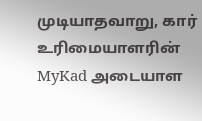முடியாதவாறு, கார் உரிமையாளரின் MyKad அடையாள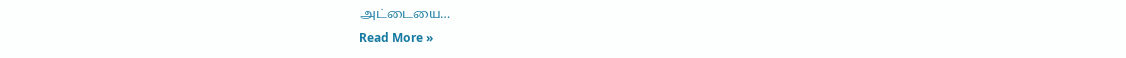அட்டையை…
Read More »